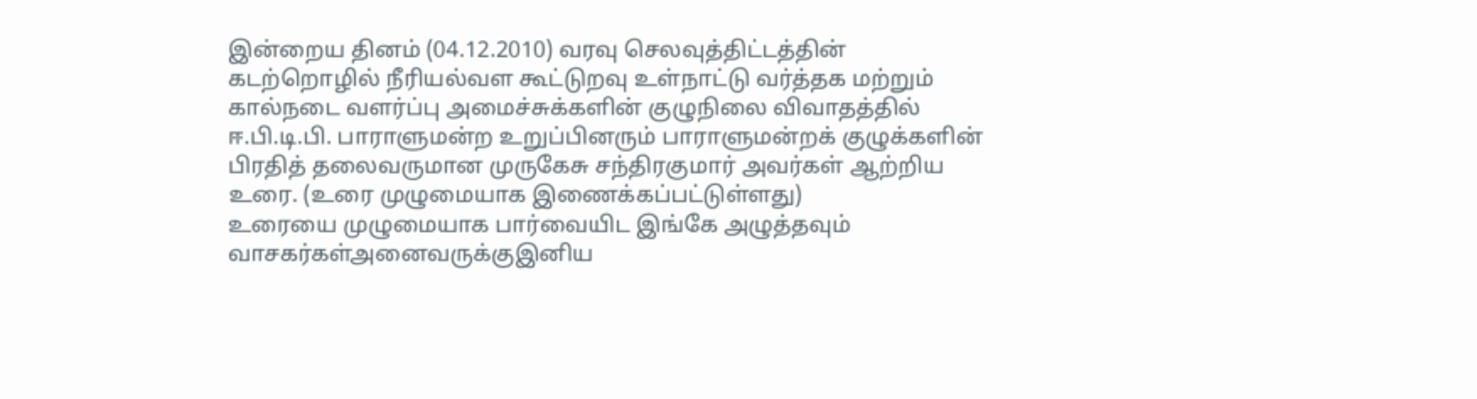இன்றைய தினம் (04.12.2010) வரவு செலவுத்திட்டத்தின் கடற்றொழில் நீரியல்வள கூட்டுறவு உள்நாட்டு வர்த்தக மற்றும் கால்நடை வளர்ப்பு அமைச்சுக்களின் குழுநிலை விவாதத்தில் ஈ.பி.டி.பி. பாராளுமன்ற உறுப்பினரும் பாராளுமன்றக் குழுக்களின் பிரதித் தலைவருமான முருகேசு சந்திரகுமார் அவர்கள் ஆற்றிய உரை. (உரை முழுமையாக இணைக்கப்பட்டுள்ளது)
உரையை முழுமையாக பார்வையிட இங்கே அழுத்தவும்
வாசகர்கள்அனைவருக்குஇனிய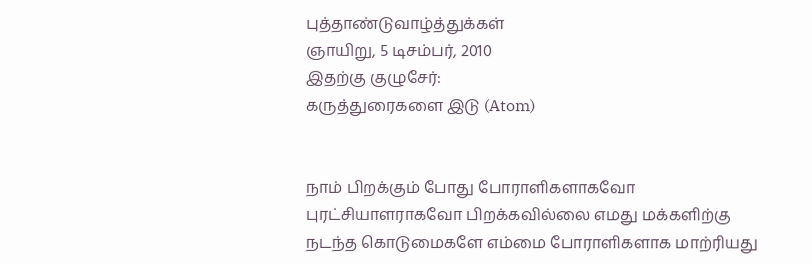புத்தாண்டுவாழ்த்துக்கள்
ஞாயிறு, 5 டிசம்பர், 2010
இதற்கு குழுசேர்:
கருத்துரைகளை இடு (Atom)


நாம் பிறக்கும் போது போராளிகளாகவோ புரட்சியாளராகவோ பிறக்கவில்லை எமது மக்களிற்கு நடந்த கொடுமைகளே எம்மை போராளிகளாக மாற்ரியது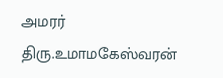அமரர் திரு.உமாமகேஸ்வரன்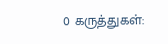0 கருத்துகள்: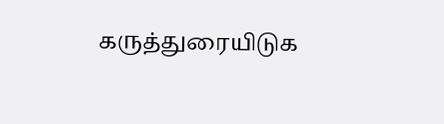கருத்துரையிடுக